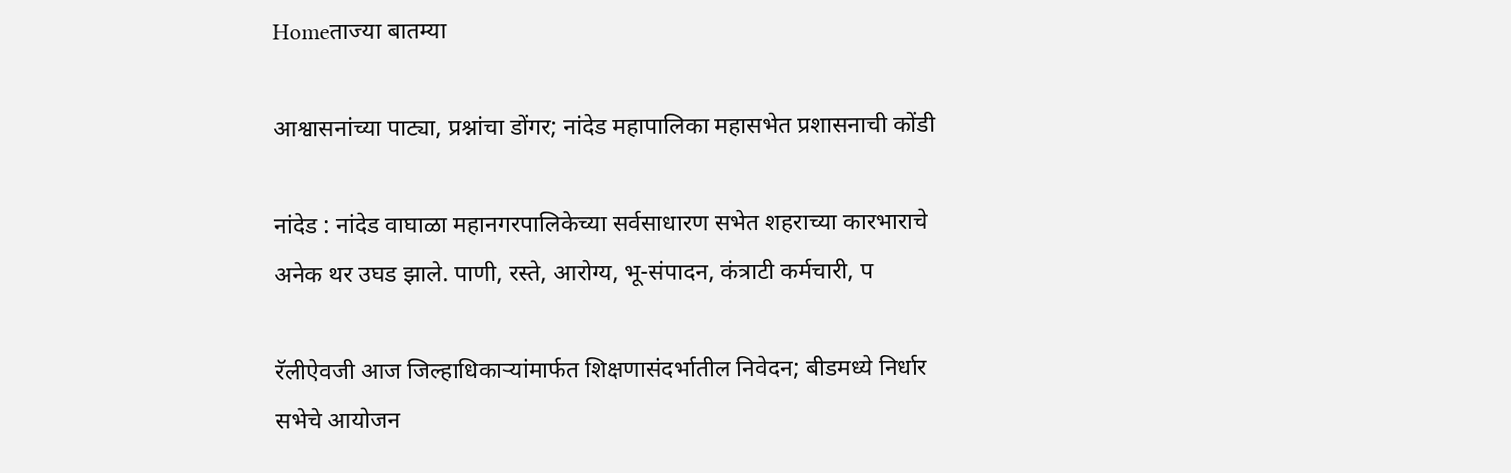Homeताज्या बातम्या

आश्वासनांच्या पाट्या, प्रश्नांचा डोंगर; नांदेड महापालिका महासभेत प्रशासनाची कोंडी

नांदेड : नांदेड वाघाळा महानगरपालिकेच्या सर्वसाधारण सभेत शहराच्या कारभाराचे अनेक थर उघड झाले. पाणी, रस्ते, आरोग्य, भू-संपादन, कंत्राटी कर्मचारी, प

रॅलीऐवजी आज जिल्हाधिकार्‍यांमार्फत शिक्षणासंदर्भातील निवेदन; बीडमध्ये निर्धार सभेचे आयोजन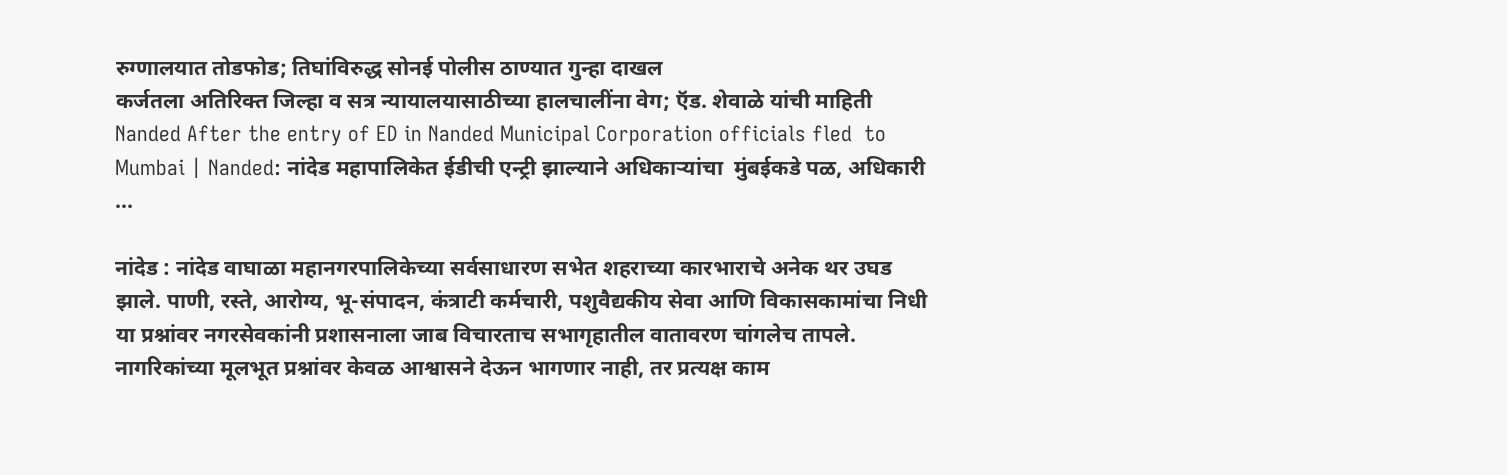रुग्णालयात तोडफोड; तिघांविरुद्ध सोनई पोलीस ठाण्यात गुन्हा दाखल
कर्जतला अतिरिक्त जिल्हा व सत्र न्यायालयासाठीच्या हालचालींना वेग; ऍड. शेवाळे यांची माहिती
Nanded After the entry of ED in Nanded Municipal Corporation officials fled  to Mumbai | Nanded: नांदेड महापालिकेत ईडीची एन्ट्री झाल्याने अधिकाऱ्यांचा  मुंबईकडे पळ, अधिकारी ...

नांदेड : नांदेड वाघाळा महानगरपालिकेच्या सर्वसाधारण सभेत शहराच्या कारभाराचे अनेक थर उघड झाले. पाणी, रस्ते, आरोग्य, भू-संपादन, कंत्राटी कर्मचारी, पशुवैद्यकीय सेवा आणि विकासकामांचा निधी या प्रश्नांवर नगरसेवकांनी प्रशासनाला जाब विचारताच सभागृहातील वातावरण चांगलेच तापले. नागरिकांच्या मूलभूत प्रश्नांवर केवळ आश्वासने देऊन भागणार नाही, तर प्रत्यक्ष काम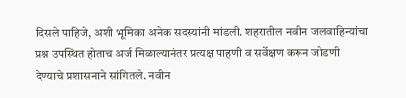दिसले पाहिजे, अशी भूमिका अनेक सदस्यांनी मांडली. शहरातील नवीन जलवाहिन्यांचा प्रश्न उपस्थित होताच अर्ज मिळाल्यानंतर प्रत्यक्ष पाहणी व सर्वेक्षण करून जोडणी देण्याचे प्रशासनाने सांगितले. नवीन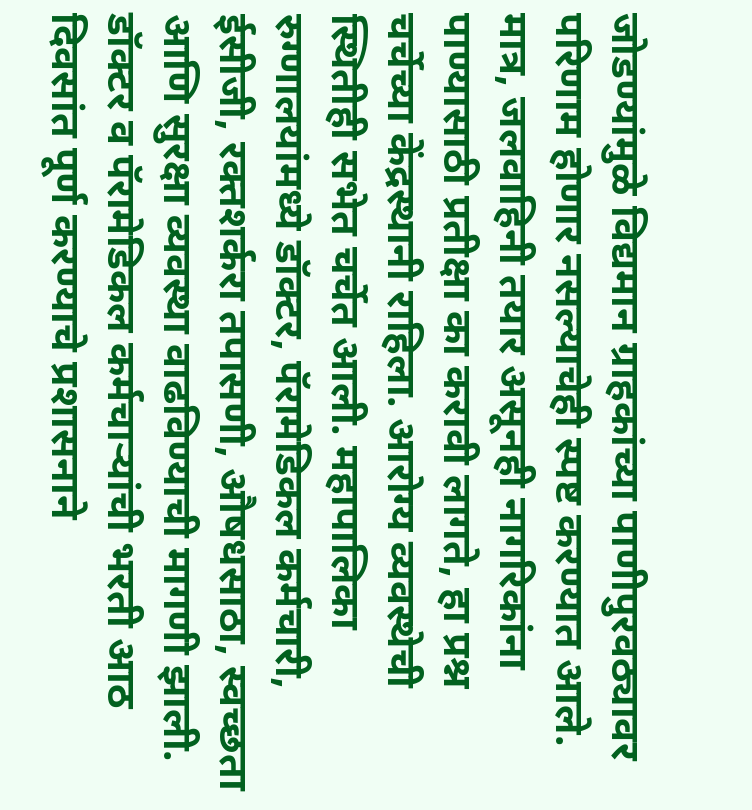जोडण्यांमुळे विद्यमान ग्राहकांच्या पाणीपुरवठ्यावर परिणाम होणार नसल्याचेही स्पष्ट करण्यात आले. मात्र, जलवाहिनी तयार असूनही नागरिकांना पाण्यासाठी प्रतीक्षा का करावी लागते, हा प्रश्न चर्चेच्या केंद्रस्थानी राहिला. आरोग्य व्यवस्थेची स्थितीही सभेत चर्चेत आली. महापालिका रुग्णालयांमध्ये डॉक्टर, पॅरामेडिकल कर्मचारी, ईसीजी, रक्तशर्करा तपासणी, औषधसाठा, स्वच्छता आणि सुरक्षा व्यवस्था वाढविण्याची मागणी झाली. डॉक्टर व पॅरामेडिकल कर्मचार्‍यांची भरती आठ दिवसांत पूर्ण करण्याचे प्रशासनाने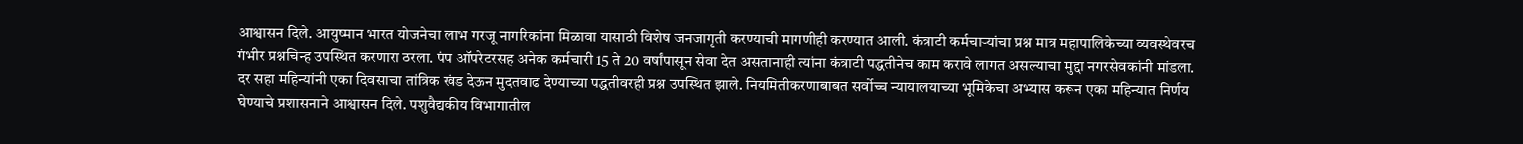आश्वासन दिले. आयुष्मान भारत योजनेचा लाभ गरजू नागरिकांना मिळावा यासाठी विशेष जनजागृती करण्याची मागणीही करण्यात आली. कंत्राटी कर्मचार्‍यांचा प्रश्न मात्र महापालिकेच्या व्यवस्थेवरच गंभीर प्रश्नचिन्ह उपस्थित करणारा ठरला. पंप ऑपरेटरसह अनेक कर्मचारी 15 ते 20 वर्षांपासून सेवा देत असतानाही त्यांना कंत्राटी पद्धतीनेच काम करावे लागत असल्याचा मुद्दा नगरसेवकांनी मांडला. दर सहा महिन्यांनी एका दिवसाचा तांत्रिक खंड देऊन मुदतवाढ देण्याच्या पद्धतीवरही प्रश्न उपस्थित झाले. नियमितीकरणाबाबत सर्वोच्च न्यायालयाच्या भूमिकेचा अभ्यास करून एका महिन्यात निर्णय घेण्याचे प्रशासनाने आश्वासन दिले. पशुवैद्यकीय विभागातील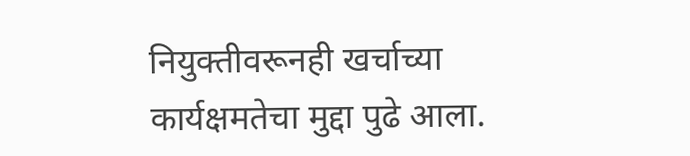नियुक्तीवरूनही खर्चाच्या कार्यक्षमतेचा मुद्दा पुढे आला.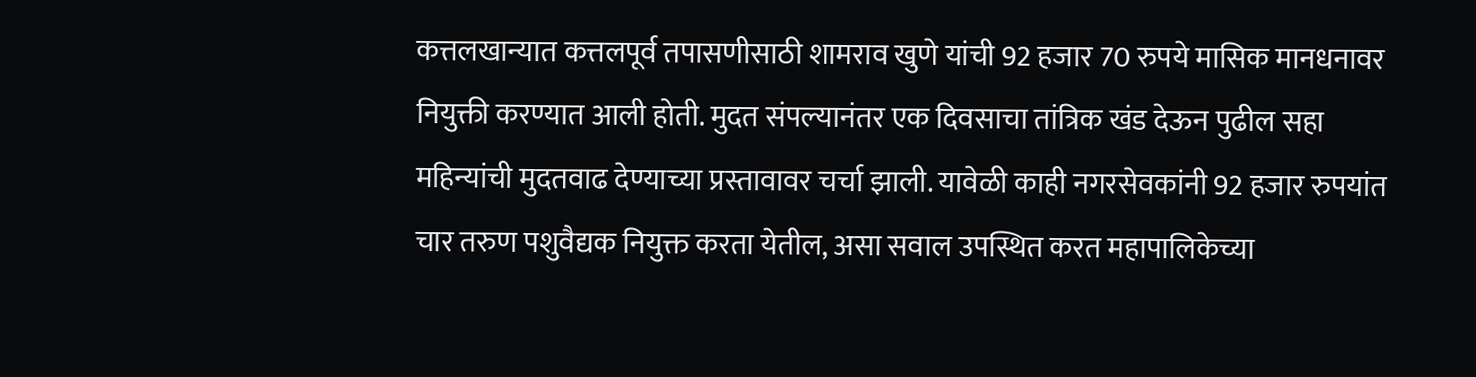कत्तलखान्यात कत्तलपूर्व तपासणीसाठी शामराव खुणे यांची 92 हजार 70 रुपये मासिक मानधनावर नियुक्ती करण्यात आली होती. मुदत संपल्यानंतर एक दिवसाचा तांत्रिक खंड देऊन पुढील सहा महिन्यांची मुदतवाढ देण्याच्या प्रस्तावावर चर्चा झाली. यावेळी काही नगरसेवकांनी 92 हजार रुपयांत चार तरुण पशुवैद्यक नियुक्त करता येतील, असा सवाल उपस्थित करत महापालिकेच्या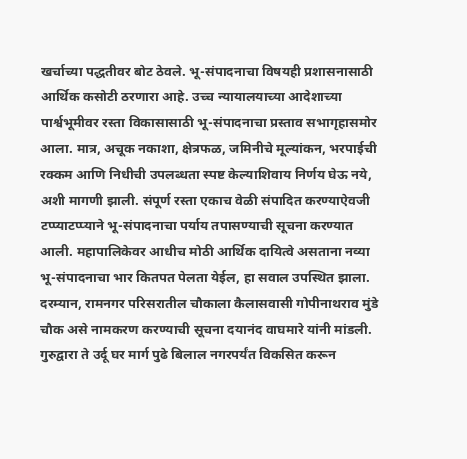खर्चाच्या पद्धतीवर बोट ठेवले. भू-संपादनाचा विषयही प्रशासनासाठी आर्थिक कसोटी ठरणारा आहे. उच्च न्यायालयाच्या आदेशाच्या पार्श्वभूमीवर रस्ता विकासासाठी भू-संपादनाचा प्रस्ताव सभागृहासमोर आला. मात्र, अचूक नकाशा, क्षेत्रफळ, जमिनीचे मूल्यांकन, भरपाईची रक्कम आणि निधीची उपलब्धता स्पष्ट केल्याशिवाय निर्णय घेऊ नये, अशी मागणी झाली. संपूर्ण रस्ता एकाच वेळी संपादित करण्याऐवजी टप्प्याटप्प्याने भू-संपादनाचा पर्याय तपासण्याची सूचना करण्यात आली. महापालिकेवर आधीच मोठी आर्थिक दायित्वे असताना नव्या भू-संपादनाचा भार कितपत पेलता येईल, हा सवाल उपस्थित झाला. दरम्यान, रामनगर परिसरातील चौकाला कैलासवासी गोपीनाथराव मुंडे चौक असे नामकरण करण्याची सूचना दयानंद वाघमारे यांनी मांडली. गुरुद्वारा ते उर्दू घर मार्ग पुढे बिलाल नगरपर्यंत विकसित करून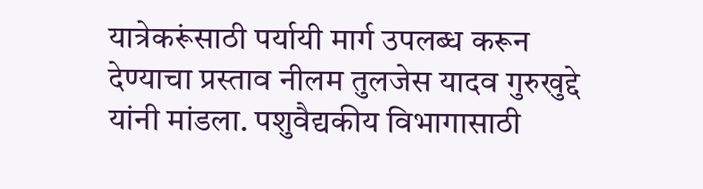यात्रेकरूंसाठी पर्यायी मार्ग उपलब्ध करून देण्याचा प्रस्ताव नीलम तुलजेस यादव गुरुखुद्दे यांनी मांडला. पशुवैद्यकीय विभागासाठी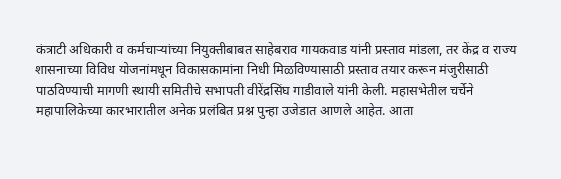कंत्राटी अधिकारी व कर्मचार्‍यांच्या नियुक्तीबाबत साहेबराव गायकवाड यांनी प्रस्ताव मांडला, तर केंद्र व राज्य शासनाच्या विविध योजनांमधून विकासकामांना निधी मिळविण्यासाठी प्रस्ताव तयार करून मंजुरीसाठी पाठविण्याची मागणी स्थायी समितीचे सभापती वीरेंद्रसिंघ गाडीवाले यांनी केली. महासभेतील चर्चेने महापालिकेच्या कारभारातील अनेक प्रलंबित प्रश्न पुन्हा उजेडात आणले आहेत. आता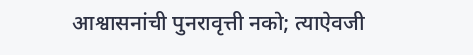आश्वासनांची पुनरावृत्ती नको; त्याऐवजी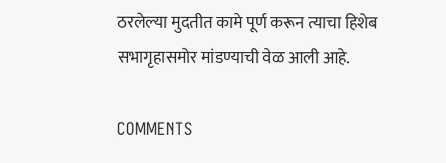ठरलेल्या मुदतीत कामे पूर्ण करून त्याचा हिशेब सभागृहासमोर मांडण्याची वेळ आली आहे.

COMMENTS